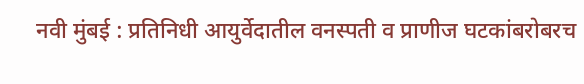नवी मुंबई : प्रतिनिधी आयुर्वेदातील वनस्पती व प्राणीज घटकांबरोबरच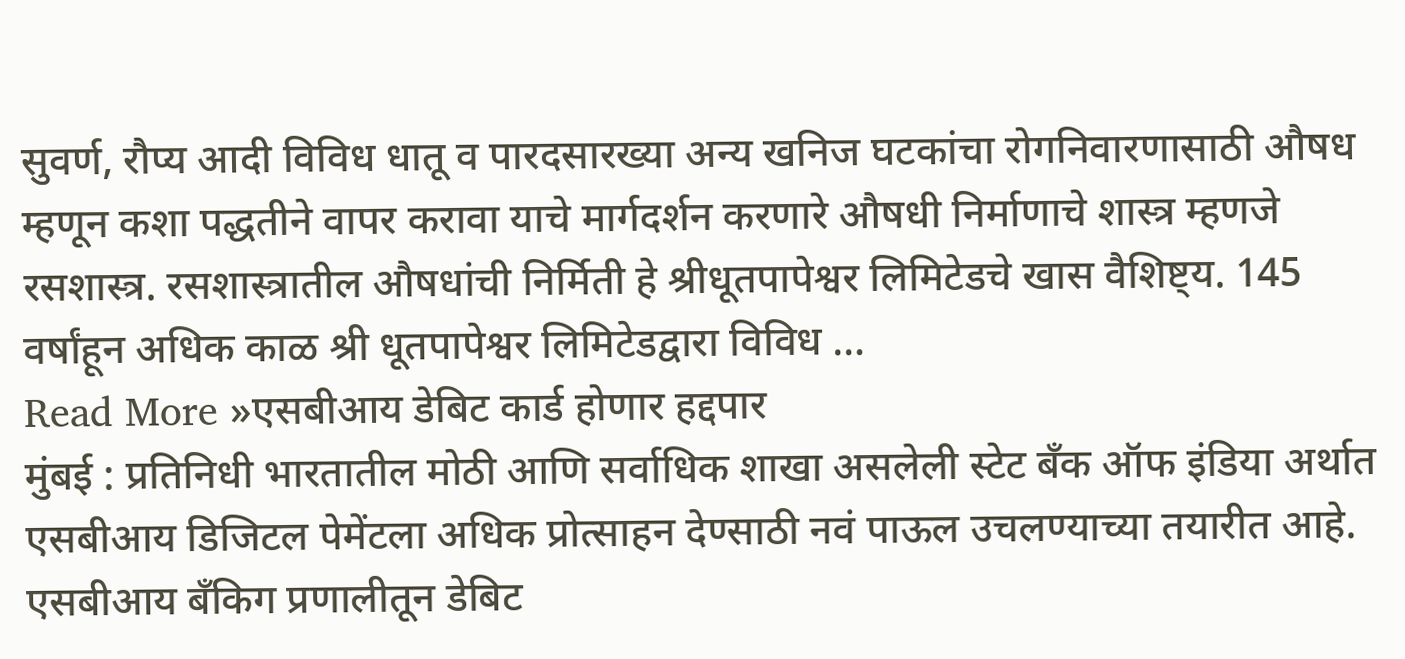सुवर्ण, रौप्य आदी विविध धातू व पारदसारख्या अन्य खनिज घटकांचा रोगनिवारणासाठी औषध म्हणून कशा पद्धतीने वापर करावा याचे मार्गदर्शन करणारे औषधी निर्माणाचे शास्त्र म्हणजे रसशास्त्र. रसशास्त्रातील औषधांची निर्मिती हे श्रीधूतपापेश्वर लिमिटेडचे खास वैशिष्ट्य. 145 वर्षांहून अधिक काळ श्री धूतपापेश्वर लिमिटेडद्वारा विविध …
Read More »एसबीआय डेबिट कार्ड होणार हद्दपार
मुंबई : प्रतिनिधी भारतातील मोठी आणि सर्वाधिक शाखा असलेली स्टेट बँक ऑफ इंडिया अर्थात एसबीआय डिजिटल पेमेंटला अधिक प्रोत्साहन देण्साठी नवं पाऊल उचलण्याच्या तयारीत आहे. एसबीआय बँकिग प्रणालीतून डेबिट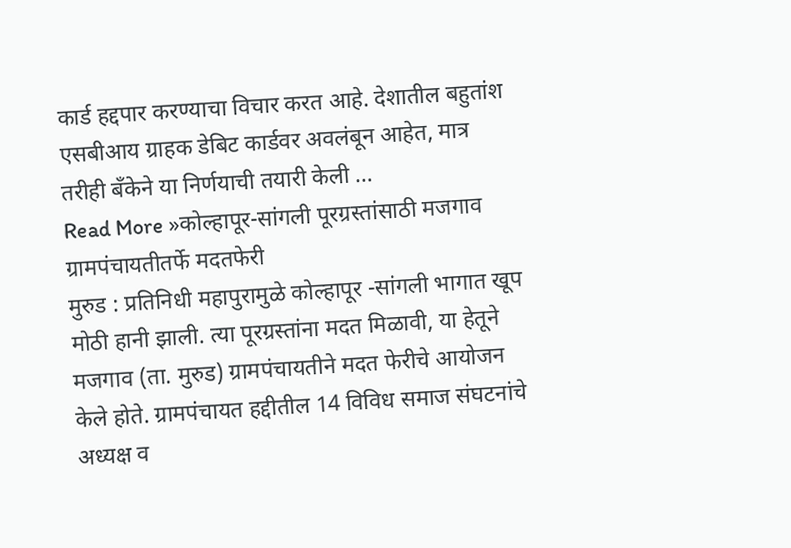कार्ड हद्दपार करण्याचा विचार करत आहे. देशातील बहुतांश एसबीआय ग्राहक डेबिट कार्डवर अवलंबून आहेत, मात्र तरीही बँकेने या निर्णयाची तयारी केली …
Read More »कोल्हापूर-सांगली पूरग्रस्तांसाठी मजगाव ग्रामपंचायतीतर्फे मदतफेरी
मुरुड : प्रतिनिधी महापुरामुळे कोल्हापूर -सांगली भागात खूप मोठी हानी झाली. त्या पूरग्रस्तांना मदत मिळावी, या हेतूने मजगाव (ता. मुरुड) ग्रामपंचायतीने मदत फेरीचे आयोजन केले होते. ग्रामपंचायत हद्दीतील 14 विविध समाज संघटनांचे अध्यक्ष व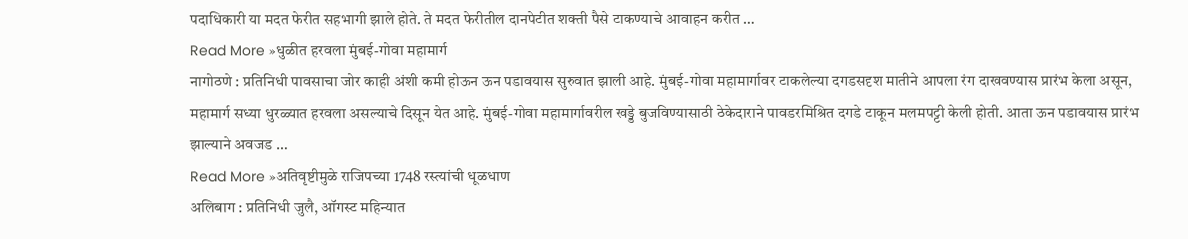पदाधिकारी या मदत फेरीत सहभागी झाले होते. ते मदत फेरीतील दानपेटीत शक्ती पैसे टाकण्याचे आवाहन करीत …
Read More »धुळीत हरवला मुंबई-गोवा महामार्ग
नागोठणे : प्रतिनिधी पावसाचा जोर काही अंशी कमी होऊन ऊन पडावयास सुरुवात झाली आहे. मुंबई-गोवा महामार्गावर टाकलेल्या दगडसदृश मातीने आपला रंग दाखवण्यास प्रारंभ केला असून, महामार्ग सध्या धुरळ्यात हरवला असल्याचे दिसून येत आहे. मुंबई-गोवा महामार्गावरील खड्डे बुजविण्यासाठी ठेकेदाराने पावडरमिश्रित दगडे टाकून मलमपट्टी केली होती. आता ऊन पडावयास प्रारंभ झाल्याने अवजड …
Read More »अतिवृष्टीमुळे राजिपच्या 1748 रस्त्यांची धूळधाण
अलिबाग : प्रतिनिधी जुलै, ऑगस्ट महिन्यात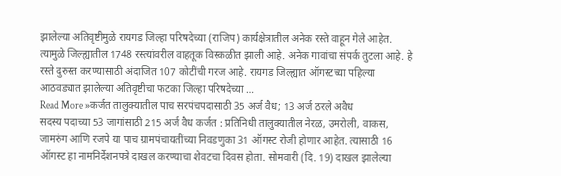झालेल्या अतिवृष्टीमुळे रायगड जिल्हा परिषदेच्या (राजिप) कार्यक्षेत्रातील अनेक रस्ते वाहून गेले आहेत. त्यामुळे जिल्ह्यातील 1748 रस्त्यांवरील वाहतूक विस्कळीत झाली आहे. अनेक गावांचा संपर्क तुटला आहे. हे रस्ते दुरुस्त करण्यासाठी अंदाजित 107 कोटींची गरज आहे. रायगड जिल्ह्यात ऑगस्टच्या पहिल्या आठवड्यात झालेल्या अतिवृष्टीचा फटका जिल्हा परिषदेच्या …
Read More »कर्जत तालुक्यातील पाच सरपंचपदासाठी 35 अर्ज वैध; 13 अर्ज ठरले अवैध
सदस्य पदाच्या 53 जागांसाठी 215 अर्ज वैध कर्जत : प्रतिनिधी तालुक्यातील नेरळ, उमरोली, वाकस, जामरुंग आणि रजपे या पाच ग्रामपंचायतींच्या निवडणुका 31 ऑगस्ट रोजी होणार आहेत. त्यासाठी 16 ऑगस्ट हा नामनिर्देशनपत्रे दाखल करण्याचा शेवटचा दिवस होता. सोमवारी (दि. 19) दाखल झालेल्या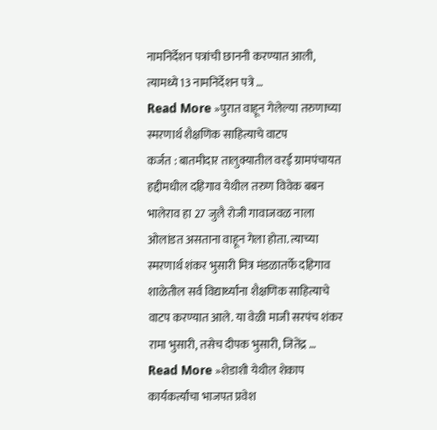नामनिर्देशन पत्रांची छाननी करण्यात आली, त्यामध्ये 13 नामनिर्देशन पत्रे …
Read More »पुरात वाहून गेलेल्या तरुणाच्या स्मरणार्थ शैक्षणिक साहित्याचे वाटप
कर्जत : बातमीदार तालुक्यातील वरई ग्रामपंचायत हद्दीमधील दहिगाव येथील तरुण विवेक बबन भालेराव हा 27 जुलै रोजी गावाजवळ नाला ओलांडत असताना वाहून गेला होता. त्याच्या स्मरणार्थ शंकर भुसारी मित्र मंडळातर्फे दहिगाव शाळेतील सर्व विद्यार्थ्यांना शैक्षणिक साहित्याचे वाटप करण्यात आले. या वेळी माजी सरपंच शंकर रामा भुसारी, तसेच दीपक भुसारी, जितेंद्र …
Read More »शेडाशी येथील शेकाप कार्यकर्त्यांचा भाजपत प्रवेश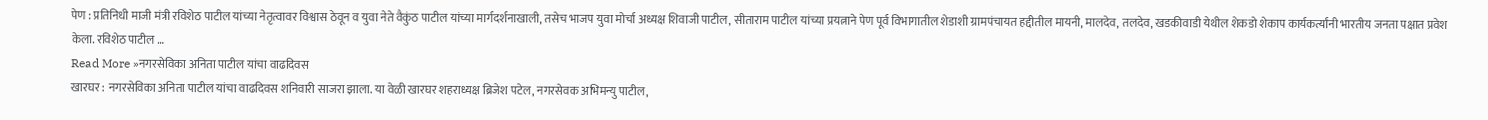पेण : प्रतिनिधी माजी मंत्री रविशेठ पाटील यांच्या नेतृत्वावर विश्वास ठेवून व युवा नेते वैकुंठ पाटील यांच्या मार्गदर्शनाखाली, तसेच भाजप युवा मोर्चा अध्यक्ष शिवाजी पाटील, सीताराम पाटील यांच्या प्रयत्नाने पेण पूर्व विभागातील शेडाशी ग्रामपंचायत हद्दीतील मायनी, मालदेव, तलदेव, खडकीवाडी येथील शेकडो शेकाप कार्यकर्त्यांनी भारतीय जनता पक्षात प्रवेश केला. रविशेठ पाटील …
Read More »नगरसेविका अनिता पाटील यांचा वाढदिवस
खारघर : नगरसेविका अनिता पाटील यांचा वाढदिवस शनिवारी साजरा झाला. या वेळी खारघर शहराध्यक्ष ब्रिजेश पटेल, नगरसेवक अभिमन्यु पाटील,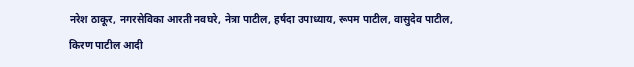नरेश ठाकूर, नगरसेविका आरती नवघरे, नेत्रा पाटील, हर्षदा उपाध्याय, रूपम पाटील, वासुदेव पाटील, किरण पाटील आदी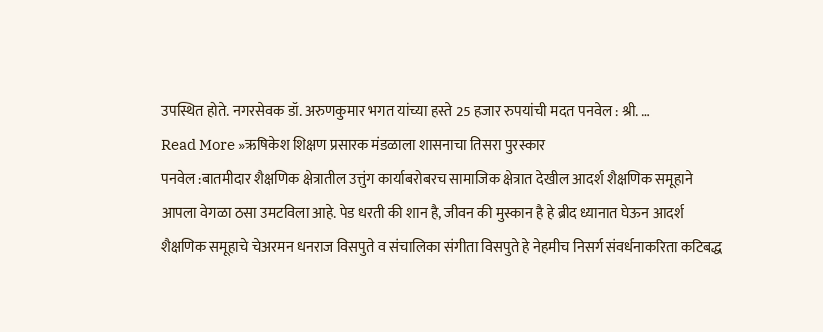उपस्थित होते. नगरसेवक डॉ. अरुणकुमार भगत यांच्या हस्ते 25 हजार रुपयांची मदत पनवेल : श्री. …
Read More »ऋषिकेश शिक्षण प्रसारक मंडळाला शासनाचा तिसरा पुरस्कार
पनवेल :बातमीदार शैक्षणिक क्षेत्रातील उत्तुंग कार्याबरोबरच सामाजिक क्षेत्रात देखील आदर्श शैक्षणिक समूहाने आपला वेगळा ठसा उमटविला आहे. पेड धरती की शान है, जीवन की मुस्कान है हे ब्रीद ध्यानात घेऊन आदर्श शैक्षणिक समूहाचे चेअरमन धनराज विसपुते व संचालिका संगीता विसपुते हे नेहमीच निसर्ग संवर्धनाकरिता कटिबद्ध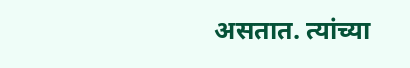असतात. त्यांच्या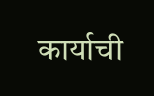कार्याची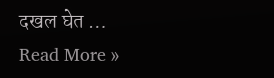दखल घेत …
Read More »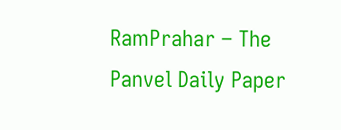RamPrahar – The Panvel Daily Paper